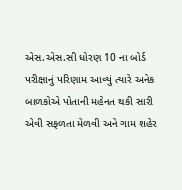એસ.એસ.સી ધોરણ 10 ના બોર્ડ પરીક્ષાનું પરિણામ આવ્યું ત્યારે અનેક બાળકોએ પોતાની મહેનત થકી સારી એવી સફળતા મેળવી અને ગામ શહેર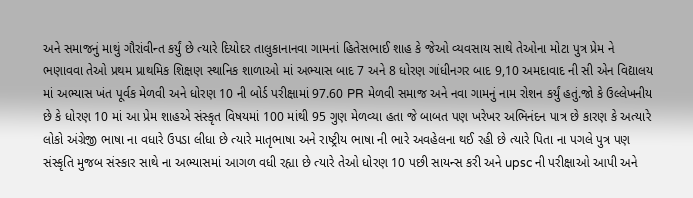અને સમાજનું માથું ગૌરાંવીન્ત કર્યું છે ત્યારે દિયોદર તાલુકાનાનવા ગામનાં હિતેસભાઈ શાહ કે જેઓ વ્યવસાય સાથે તેઓના મોટા પુત્ર પ્રેમ ને ભણાવવા તેઓ પ્રથમ પ્રાથમિક શિક્ષણ સ્થાનિક શાળાઓ માં અભ્યાસ બાદ 7 અને 8 ધોરણ ગાંધીનગર બાદ 9,10 અમદાવાદ ની સી એન વિદ્યાલય માં અભ્યાસ ખંત પૂર્વક મેળવી અને ધોરણ 10 ની બોર્ડ પરીક્ષામાં 97.60 PR મેળવી સમાજ અને નવા ગામનું નામ રોશન કર્યું હતું.જો કે ઉલ્લેખનીય છે કે ધોરણ 10 માં આ પ્રેમ શાહએ સંસ્કૃત વિષયમાં 100 માંથી 95 ગુણ મેળવ્યા હતા જે બાબત પણ ખરેખર અભિનંદન પાત્ર છે કારણ કે અત્યારે લોકો અંગ્રેજી ભાષા ના વધારે ઉપડા લીધા છે ત્યારે માતૃભાષા અને રાષ્ટ્રીય ભાષા ની ભારે અવહેલના થઈ રહી છે ત્યારે પિતા ના પગલે પુત્ર પણ સંસ્કૃતિ મુજબ સંસ્કાર સાથે ના અભ્યાસમાં આગળ વધી રહ્યા છે ત્યારે તેઓ ધોરણ 10 પછી સાયન્સ કરી અને upsc ની પરીક્ષાઓ આપી અને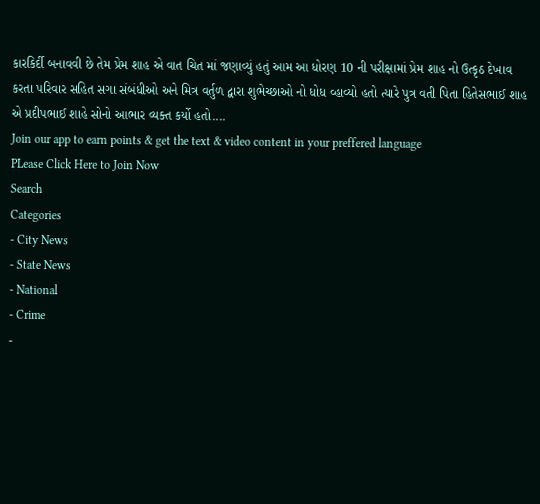કારકિર્દી બનાવવી છે તેમ પ્રેમ શાહ એ વાત ચિત માં જણાવ્યું હતું આમ આ ધોરણ 10 ની પરીક્ષામાં પ્રેમ શાહ નો ઉત્કૃઠ દેખાવ કરતા પરિવાર સહિત સગા સંબંધીઓ અને મિત્ર વર્તુળ દ્વારા શુભેચ્છાઓ નો ધોધ વ્હાવ્યો હતો ત્યારે પુત્ર વતી પિતા હિતેસભાઈ શાહ એ પ્રદીપભાઈ શાહે સોનો આભાર વ્યક્ત કર્યો હતો....
Join our app to earn points & get the text & video content in your preffered language
PLease Click Here to Join Now
Search
Categories
- City News
- State News
- National
- Crime
-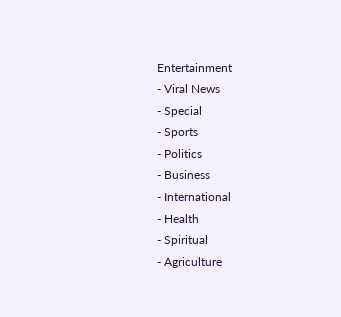Entertainment
- Viral News
- Special
- Sports
- Politics
- Business
- International
- Health
- Spiritual
- Agriculture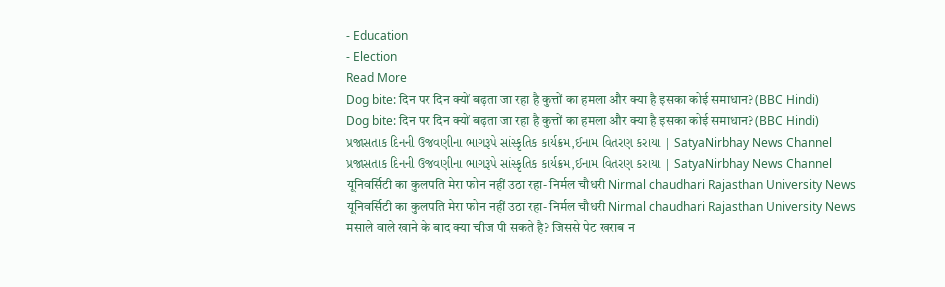- Education
- Election
Read More
Dog bite: दिन पर दिन क्यों बढ़ता जा रहा है कुत्तों का हमला और क्या है इसका कोई समाधान? (BBC Hindi)
Dog bite: दिन पर दिन क्यों बढ़ता जा रहा है कुत्तों का हमला और क्या है इसका कोई समाधान? (BBC Hindi)
પ્રજાસતાક દિનની ઉજવણીના ભાગરૂપે સાંસ્કૃતિક કાર્યક્રમ,ઈનામ વિતરણ કરાયા | SatyaNirbhay News Channel
પ્રજાસતાક દિનની ઉજવણીના ભાગરૂપે સાંસ્કૃતિક કાર્યક્રમ,ઈનામ વિતરણ કરાયા | SatyaNirbhay News Channel
यूनिवर्सिटी का कुलपति मेरा फोन नहीं उठा रहा- निर्मल चौधरी Nirmal chaudhari Rajasthan University News
यूनिवर्सिटी का कुलपति मेरा फोन नहीं उठा रहा- निर्मल चौधरी Nirmal chaudhari Rajasthan University News
मसाले वाले खाने के बाद क्या चीज पी सकते है? जिससे पेट खराब न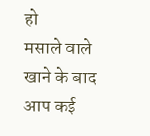हो
मसाले वाले खाने के बाद आप कई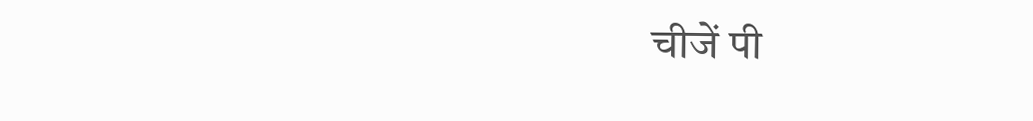चीजें पी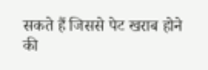सकते हैं जिससे पेट खराब होने की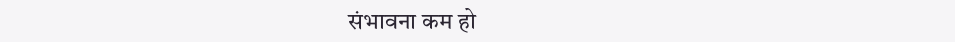संभावना कम हो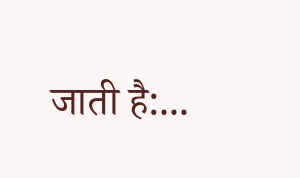जाती है:...